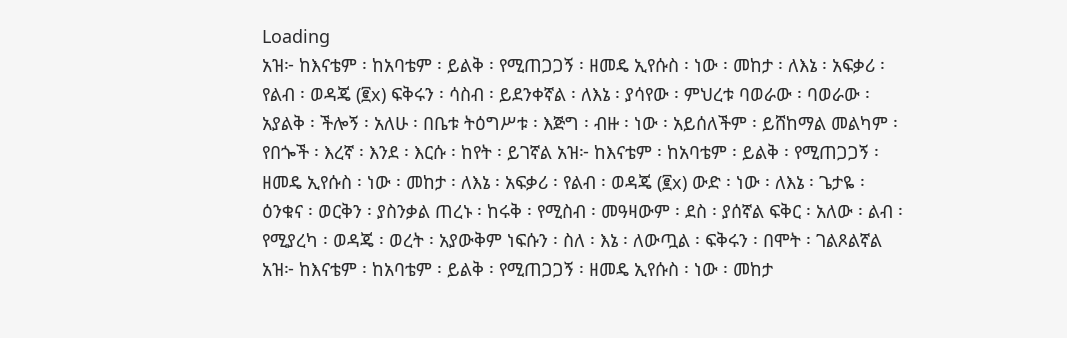Loading
አዝ፦ ከእናቴም ፡ ከአባቴም ፡ ይልቅ ፡ የሚጠጋጋኝ ፡ ዘመዴ ኢየሱስ ፡ ነው ፡ መከታ ፡ ለእኔ ፡ አፍቃሪ ፡ የልብ ፡ ወዳጄ (፪x) ፍቅሩን ፡ ሳስብ ፡ ይደንቀኛል ፡ ለእኔ ፡ ያሳየው ፡ ምህረቱ ባወራው ፡ ባወራው ፡ አያልቅ ፡ ችሎኝ ፡ አለሁ ፡ በቤቱ ትዕግሥቱ ፡ እጅግ ፡ ብዙ ፡ ነው ፡ አይሰለችም ፡ ይሸከማል መልካም ፡ የበጐች ፡ እረኛ ፡ እንደ ፡ እርሱ ፡ ከየት ፡ ይገኛል አዝ፦ ከእናቴም ፡ ከአባቴም ፡ ይልቅ ፡ የሚጠጋጋኝ ፡ ዘመዴ ኢየሱስ ፡ ነው ፡ መከታ ፡ ለእኔ ፡ አፍቃሪ ፡ የልብ ፡ ወዳጄ (፪x) ውድ ፡ ነው ፡ ለእኔ ፡ ጌታዬ ፡ ዕንቁና ፡ ወርቅን ፡ ያስንቃል ጠረኑ ፡ ከሩቅ ፡ የሚስብ ፡ መዓዛውም ፡ ደስ ፡ ያሰኛል ፍቅር ፡ አለው ፡ ልብ ፡ የሚያረካ ፡ ወዳጄ ፡ ወረት ፡ አያውቅም ነፍሱን ፡ ስለ ፡ እኔ ፡ ለውጧል ፡ ፍቅሩን ፡ በሞት ፡ ገልጾልኛል አዝ፦ ከእናቴም ፡ ከአባቴም ፡ ይልቅ ፡ የሚጠጋጋኝ ፡ ዘመዴ ኢየሱስ ፡ ነው ፡ መከታ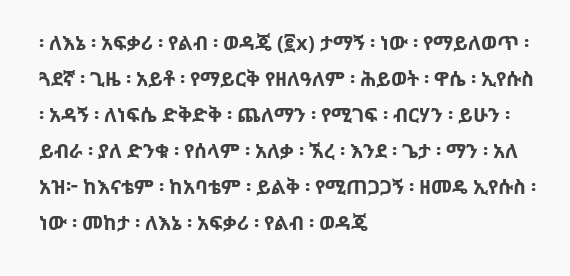፡ ለእኔ ፡ አፍቃሪ ፡ የልብ ፡ ወዳጄ (፪x) ታማኝ ፡ ነው ፡ የማይለወጥ ፡ ጓደኛ ፡ ጊዜ ፡ አይቶ ፡ የማይርቅ የዘለዓለም ፡ ሕይወት ፡ ዋሴ ፡ ኢየሱስ ፡ አዳኝ ፡ ለነፍሴ ድቅድቅ ፡ ጨለማን ፡ የሚገፍ ፡ ብርሃን ፡ ይሁን ፡ ይብራ ፡ ያለ ድንቁ ፡ የሰላም ፡ አለቃ ፡ ኧረ ፡ እንደ ፡ ጌታ ፡ ማን ፡ አለ አዝ፦ ከእናቴም ፡ ከአባቴም ፡ ይልቅ ፡ የሚጠጋጋኝ ፡ ዘመዴ ኢየሱስ ፡ ነው ፡ መከታ ፡ ለእኔ ፡ አፍቃሪ ፡ የልብ ፡ ወዳጄ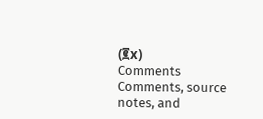(፪x)
Comments
Comments, source notes, and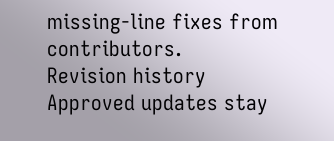missing-line fixes from contributors.
Revision history
Approved updates stay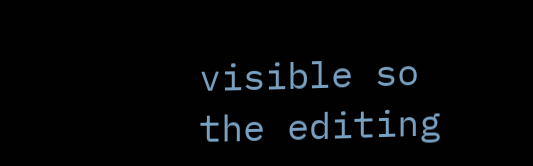visible so the editing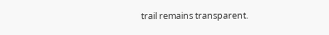trail remains transparent.